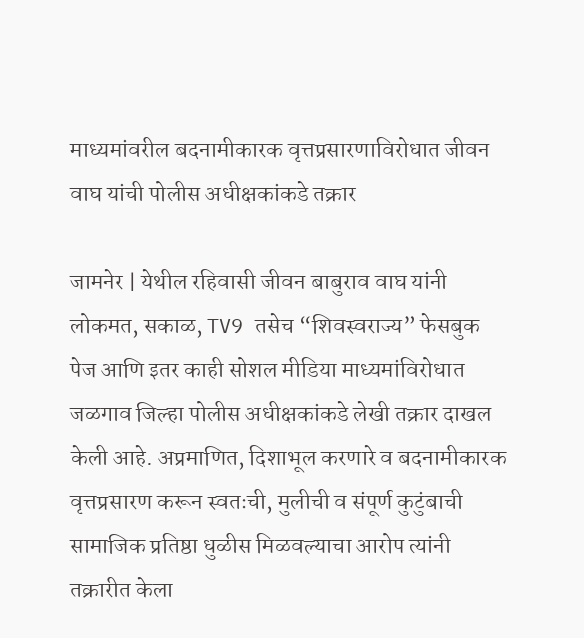माध्यमांवरील बदनामीकारक वृत्तप्रसारणाविरोधात जीवन वाघ यांची पोलीस अधीक्षकांकडे तक्रार

जामनेर | येथील रहिवासी जीवन बाबुराव वाघ यांनी लोकमत, सकाळ, TV9 तसेच “शिवस्वराज्य” फेसबुक पेज आणि इतर काही सोशल मीडिया माध्यमांविरोधात जळगाव जिल्हा पोलीस अधीक्षकांकडे लेखी तक्रार दाखल केली आहे. अप्रमाणित, दिशाभूल करणारे व बदनामीकारक वृत्तप्रसारण करून स्वतःची, मुलीची व संपूर्ण कुटुंबाची सामाजिक प्रतिष्ठा धुळीस मिळवल्याचा आरोप त्यांनी तक्रारीत केला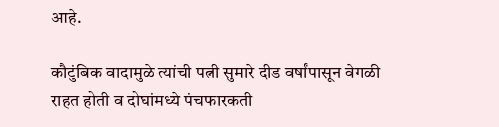आहे.

कौटुंबिक वादामुळे त्यांची पत्नी सुमारे दीड वर्षांपासून वेगळी राहत होती व दोघांमध्ये पंचफारकती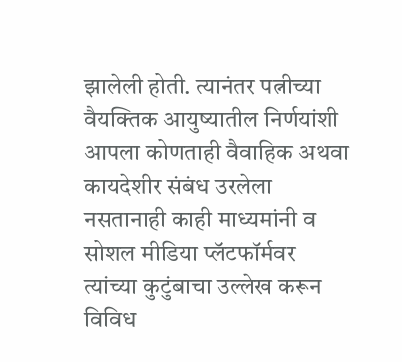झालेली होती. त्यानंतर पत्नीच्या वैयक्तिक आयुष्यातील निर्णयांशी आपला कोणताही वैवाहिक अथवा कायदेशीर संबंध उरलेला नसतानाही काही माध्यमांनी व सोशल मीडिया प्लॅटफॉर्मवर त्यांच्या कुटुंबाचा उल्लेख करून विविध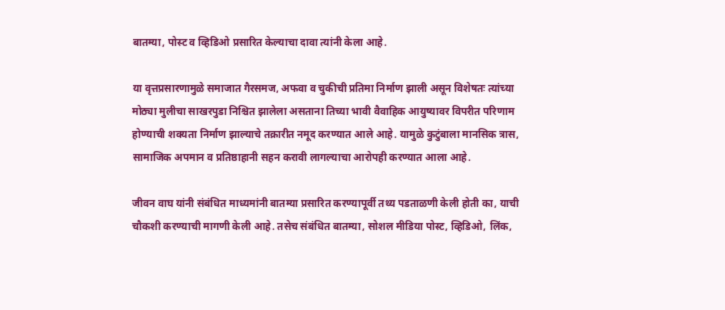बातम्या, पोस्ट व व्हिडिओ प्रसारित केल्याचा दावा त्यांनी केला आहे.

या वृत्तप्रसारणामुळे समाजात गैरसमज, अफवा व चुकीची प्रतिमा निर्माण झाली असून विशेषतः त्यांच्या मोठ्या मुलीचा साखरपुडा निश्चित झालेला असताना तिच्या भावी वैवाहिक आयुष्यावर विपरीत परिणाम होण्याची शक्यता निर्माण झाल्याचे तक्रारीत नमूद करण्यात आले आहे. यामुळे कुटुंबाला मानसिक त्रास, सामाजिक अपमान व प्रतिष्ठाहानी सहन करावी लागल्याचा आरोपही करण्यात आला आहे.

जीवन वाघ यांनी संबंधित माध्यमांनी बातम्या प्रसारित करण्यापूर्वी तथ्य पडताळणी केली होती का, याची चौकशी करण्याची मागणी केली आहे. तसेच संबंधित बातम्या, सोशल मीडिया पोस्ट, व्हिडिओ, लिंक,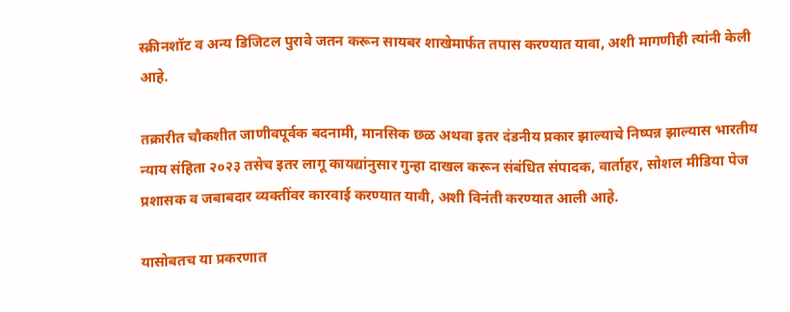स्क्रीनशॉट व अन्य डिजिटल पुरावे जतन करून सायबर शाखेमार्फत तपास करण्यात यावा, अशी मागणीही त्यांनी केली आहे.

तक्रारीत चौकशीत जाणीवपूर्वक बदनामी, मानसिक छळ अथवा इतर दंडनीय प्रकार झाल्याचे निष्पन्न झाल्यास भारतीय न्याय संहिता २०२३ तसेच इतर लागू कायद्यांनुसार गुन्हा दाखल करून संबंधित संपादक, वार्ताहर, सोशल मीडिया पेज प्रशासक व जबाबदार व्यक्तींवर कारवाई करण्यात यावी, अशी विनंती करण्यात आली आहे.

यासोबतच या प्रकरणात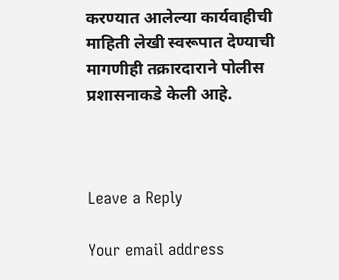करण्यात आलेल्या कार्यवाहीची माहिती लेखी स्वरूपात देण्याची मागणीही तक्रारदाराने पोलीस प्रशासनाकडे केली आहे.



Leave a Reply

Your email address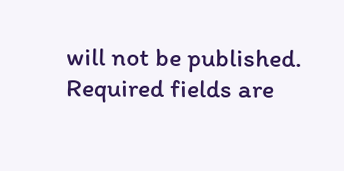will not be published. Required fields are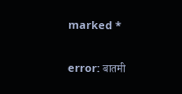marked *

error: बातमी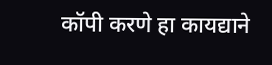कॉपी करणे हा कायद्याने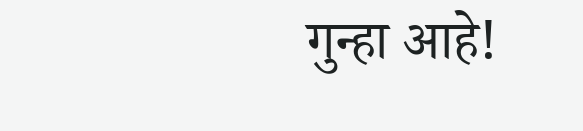गुन्हा आहे!